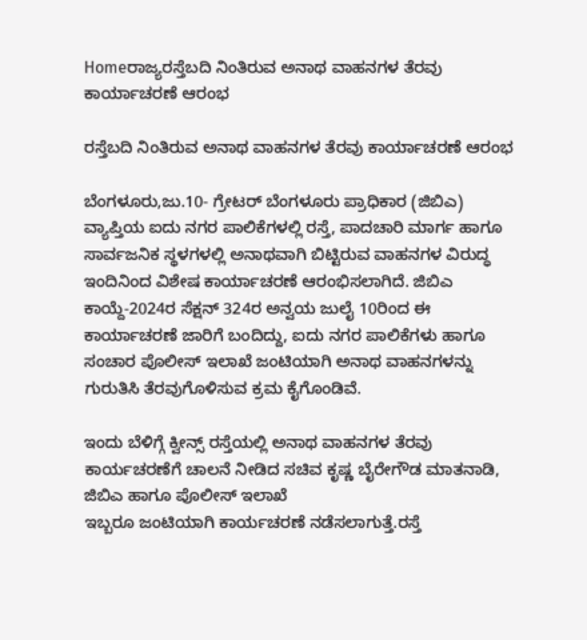Homeರಾಜ್ಯರಸ್ತೆಬದಿ ನಿಂತಿರುವ ಅನಾಥ ವಾಹನಗಳ ತೆರವು ಕಾರ್ಯಾಚರಣೆ ಆರಂಭ

ರಸ್ತೆಬದಿ ನಿಂತಿರುವ ಅನಾಥ ವಾಹನಗಳ ತೆರವು ಕಾರ್ಯಾಚರಣೆ ಆರಂಭ

ಬೆಂಗಳೂರು,ಜು.10- ಗ್ರೇಟರ್‌ ಬೆಂಗಳೂರು ಪ್ರಾಧಿಕಾರ (ಜಿಬಿಎ) ವ್ಯಾಪ್ತಿಯ ಐದು ನಗರ ಪಾಲಿಕೆಗಳಲ್ಲಿ ರಸ್ತೆ, ಪಾದಚಾರಿ ಮಾರ್ಗ ಹಾಗೂ ಸಾರ್ವಜನಿಕ ಸ್ಥಳಗಳಲ್ಲಿ ಅನಾಥವಾಗಿ ಬಿಟ್ಟಿರುವ ವಾಹನಗಳ ವಿರುದ್ಧ ಇಂದಿನಿಂದ ವಿಶೇಷ ಕಾರ್ಯಾಚರಣೆ ಆರಂಭಿಸಲಾಗಿದೆ. ಜಿಬಿಎ ಕಾಯ್ದೆ-2024ರ ಸೆಕ್ಷನ್‌ 324ರ ಅನ್ವಯ ಜುಲೈ 10ರಿಂದ ಈ ಕಾರ್ಯಾಚರಣೆ ಜಾರಿಗೆ ಬಂದಿದ್ದು, ಐದು ನಗರ ಪಾಲಿಕೆಗಳು ಹಾಗೂ ಸಂಚಾರ ಪೊಲೀಸ್‌‍ ಇಲಾಖೆ ಜಂಟಿಯಾಗಿ ಅನಾಥ ವಾಹನಗಳನ್ನು ಗುರುತಿಸಿ ತೆರವುಗೊಳಿಸುವ ಕ್ರಮ ಕೈಗೊಂಡಿವೆ.

ಇಂದು ಬೆಳಿಗ್ಗೆ ಕ್ವೀನ್ಸ್ ರಸ್ತೆಯಲ್ಲಿ ಅನಾಥ ವಾಹನಗಳ ತೆರವು ಕಾರ್ಯಚರಣೆಗೆ ಚಾಲನೆ ನೀಡಿದ ಸಚಿವ ಕೃಷ್ಣ ಬೈರೇಗೌಡ ಮಾತನಾಡಿ, ಜಿಬಿಎ ಹಾಗೂ ಪೊಲೀಸ್‌‍ ಇಲಾಖೆ
ಇಬ್ಬರೂ ಜಂಟಿಯಾಗಿ ಕಾರ್ಯಚರಣೆ ನಡೆಸಲಾಗುತ್ತೆ.ರಸ್ತೆ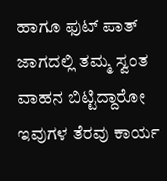ಹಾಗೂ ಫುಟ್‌ ಪಾತ್‌ ಜಾಗದಲ್ಲಿ ತಮ್ಮ ಸ್ವಂತ ವಾಹನ ಬಿಟ್ಟಿದ್ದಾರೋ ಇವುಗಳ ತೆರವು ಕಾರ್ಯ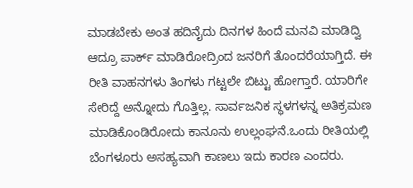ಮಾಡಬೇಕು ಅಂತ ಹದಿನೈದು ದಿನಗಳ ಹಿಂದೆ ಮನವಿ ಮಾಡಿದ್ವಿ ಆದ್ರೂ ಪಾರ್ಕ್‌ ಮಾಡಿರೋದ್ರಿಂದ ಜನರಿಗೆ ತೊಂದರೆಯಾಗ್ತಿದೆ. ಈ ರೀತಿ ವಾಹನಗಳು ತಿಂಗಳು ಗಟ್ಟಲೇ ಬಿಟ್ಟು ಹೋಗ್ತಾರೆ. ಯಾರಿಗೇ ಸೇರಿದ್ದೆ ಅನ್ನೋದು ಗೊತ್ತಿಲ್ಲ. ಸಾರ್ವಜನಿಕ ಸ್ಥಳಗಳನ್ನ ಅತಿಕ್ರಮಣ ಮಾಡಿಕೊಂಡಿರೋದು ಕಾನೂನು ಉಲ್ಲಂಘನೆ.ಒಂದು ರೀತಿಯಲ್ಲಿ ಬೆಂಗಳೂರು ಅಸಹ್ಯವಾಗಿ ಕಾಣಲು ಇದು ಕಾರಣ ಎಂದರು.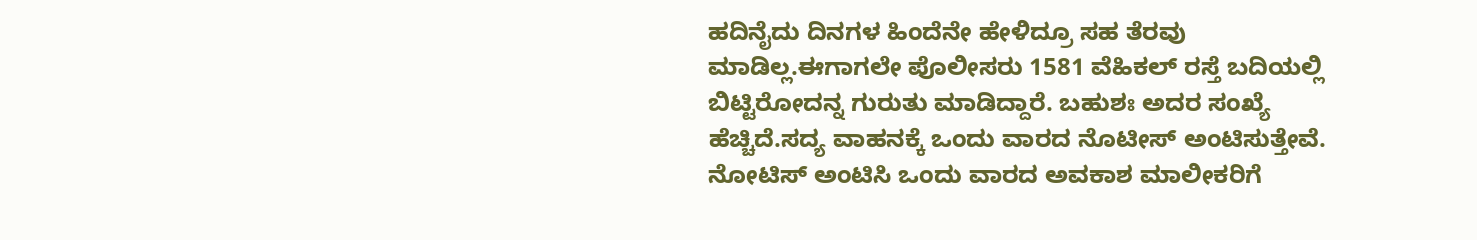ಹದಿನೈದು ದಿನಗಳ ಹಿಂದೆನೇ ಹೇಳಿದ್ರೂ ಸಹ ತೆರವು ಮಾಡಿಲ್ಲ.ಈಗಾಗಲೇ ಪೊಲೀಸರು 1581 ವೆಹಿಕಲ್‌ ರಸ್ತೆ ಬದಿಯಲ್ಲಿ ಬಿಟ್ಟಿರೋದನ್ನ ಗುರುತು ಮಾಡಿದ್ದಾರೆ. ಬಹುಶಃ ಅದರ ಸಂಖ್ಯೆ ಹೆಚ್ಚಿದೆ.ಸದ್ಯ ವಾಹನಕ್ಕೆ ಒಂದು ವಾರದ ನೊಟೀಸ್‌‍ ಅಂಟಿಸುತ್ತೇವೆ. ನೋಟಿಸ್‌‍ ಅಂಟಿಸಿ ಒಂದು ವಾರದ ಅವಕಾಶ ಮಾಲೀಕರಿಗೆ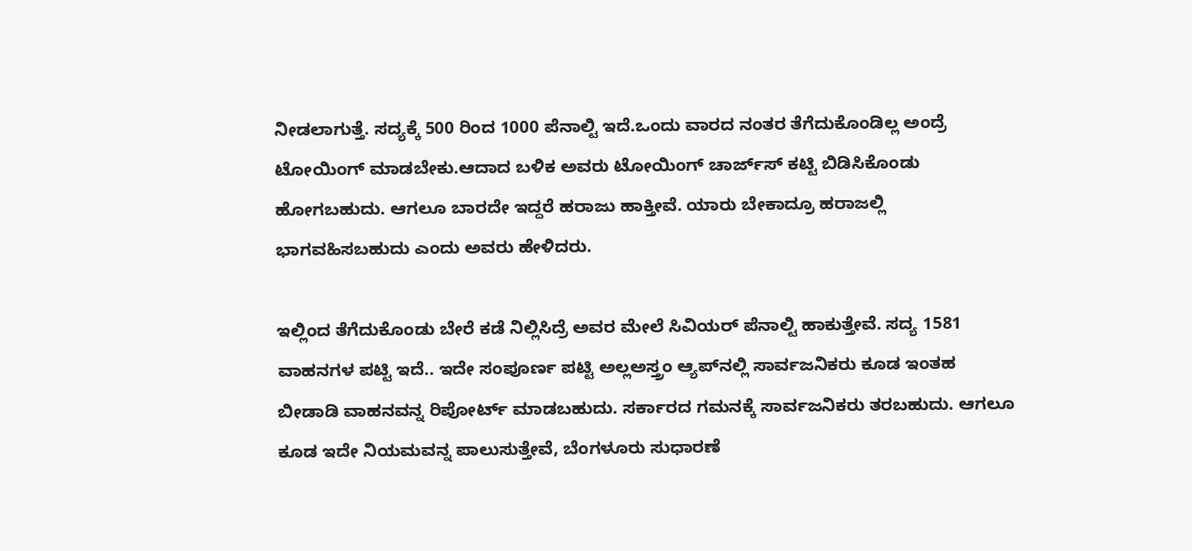ನೀಡಲಾಗುತ್ತೆ. ಸದ್ಯಕ್ಕೆ 500 ರಿಂದ 1000 ಪೆನಾಲ್ಟಿ ಇದೆ.ಒಂದು ವಾರದ ನಂತರ ತೆಗೆದುಕೊಂಡಿಲ್ಲ ಅಂದ್ರೆ ಟೋಯಿಂಗ್‌ ಮಾಡಬೇಕು.ಆದಾದ ಬಳಿಕ ಅವರು ಟೋಯಿಂಗ್‌ ಚಾರ್ಜ್‌ಸ್‌‍ ಕಟ್ಟಿ ಬಿಡಿಸಿಕೊಂಡು ಹೋಗಬಹುದು. ಆಗಲೂ ಬಾರದೇ ಇದ್ದರೆ ಹರಾಜು ಹಾಕ್ತೀವೆ. ಯಾರು ಬೇಕಾದ್ರೂ ಹರಾಜಲ್ಲಿ ಭಾಗವಹಿಸಬಹುದು ಎಂದು ಅವರು ಹೇಳಿದರು.

ಇಲ್ಲಿಂದ ತೆಗೆದುಕೊಂಡು ಬೇರೆ ಕಡೆ ನಿಲ್ಲಿಸಿದ್ರೆ ಅವರ ಮೇಲೆ ಸಿವಿಯರ್‌ ಪೆನಾಲ್ಟಿ ಹಾಕುತ್ತೇವೆ. ಸದ್ಯ 1581 ವಾಹನಗಳ ಪಟ್ಟಿ ಇದೆ.. ಇದೇ ಸಂಪೂರ್ಣ ಪಟ್ಟಿ ಅಲ್ಲಅಸ್ತ್ರಂ ಆ್ಯಪ್‌ನಲ್ಲಿ ಸಾರ್ವಜನಿಕರು ಕೂಡ ಇಂತಹ ಬೀಡಾಡಿ ವಾಹನವನ್ನ ರಿಪೋರ್ಟ್‌ ಮಾಡಬಹುದು. ಸರ್ಕಾರದ ಗಮನಕ್ಕೆ ಸಾರ್ವಜನಿಕರು ತರಬಹುದು. ಆಗಲೂ ಕೂಡ ಇದೇ ನಿಯಮವನ್ನ ಪಾಲುಸುತ್ತೇವೆ, ಬೆಂಗಳೂರು ಸುಧಾರಣೆ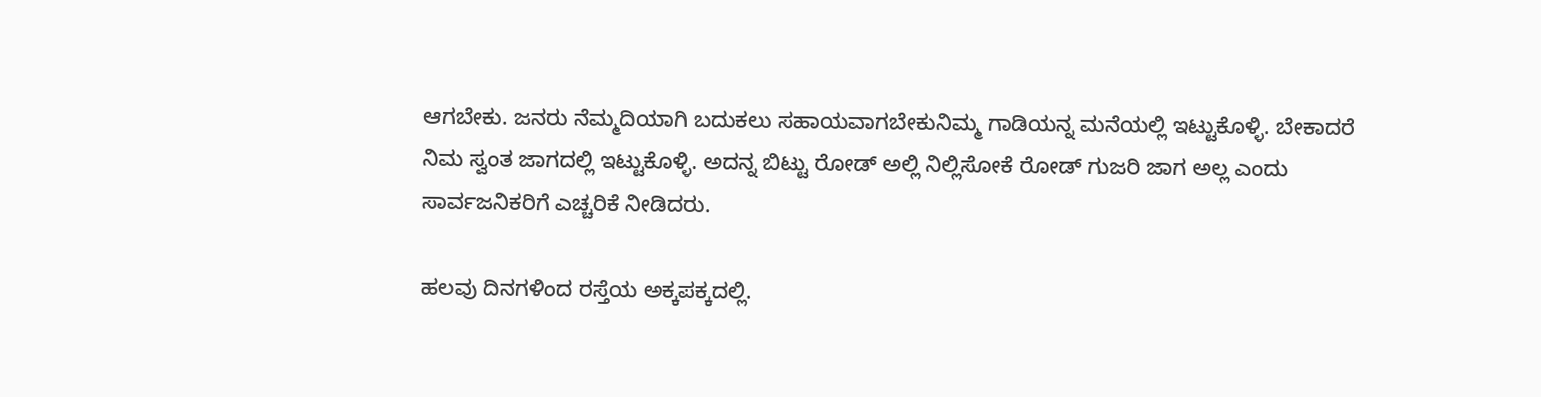ಆಗಬೇಕು. ಜನರು ನೆಮ್ಮದಿಯಾಗಿ ಬದುಕಲು ಸಹಾಯವಾಗಬೇಕುನಿಮ್ಮ ಗಾಡಿಯನ್ನ ಮನೆಯಲ್ಲಿ ಇಟ್ಟುಕೊಳ್ಳಿ. ಬೇಕಾದರೆ ನಿಮ ಸ್ವಂತ ಜಾಗದಲ್ಲಿ ಇಟ್ಟುಕೊಳ್ಳಿ. ಅದನ್ನ ಬಿಟ್ಟು ರೋಡ್‌ ಅಲ್ಲಿ ನಿಲ್ಲಿಸೋಕೆ ರೋಡ್‌ ಗುಜರಿ ಜಾಗ ಅಲ್ಲ ಎಂದು ಸಾರ್ವಜನಿಕರಿಗೆ ಎಚ್ಚರಿಕೆ ನೀಡಿದರು.

ಹಲವು ದಿನಗಳಿಂದ ರಸ್ತೆಯ ಅಕ್ಕಪಕ್ಕದಲ್ಲಿ.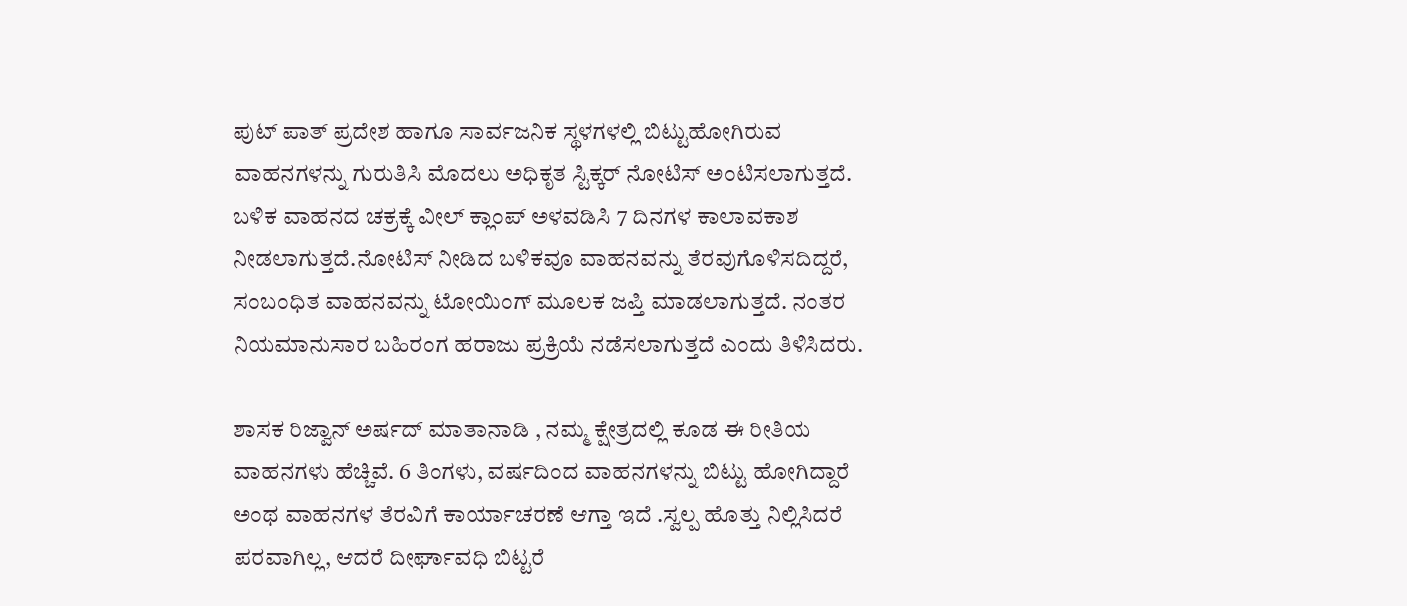ಪುಟ್‌ ಪಾತ್‌ ಪ್ರದೇಶ ಹಾಗೂ ಸಾರ್ವಜನಿಕ ಸ್ಥಳಗಳಲ್ಲಿ ಬಿಟ್ಟುಹೋಗಿರುವ ವಾಹನಗಳನ್ನು ಗುರುತಿಸಿ ಮೊದಲು ಅಧಿಕೃತ ಸ್ಟಿಕ್ಕರ್‌ ನೋಟಿಸ್‌‍ ಅಂಟಿಸಲಾಗುತ್ತದೆ. ಬಳಿಕ ವಾಹನದ ಚಕ್ರಕ್ಕೆ ವೀಲ್‌ ಕ್ಲಾಂಪ್‌ ಅಳವಡಿಸಿ 7 ದಿನಗಳ ಕಾಲಾವಕಾಶ ನೀಡಲಾಗುತ್ತದೆ.ನೋಟಿಸ್‌‍ ನೀಡಿದ ಬಳಿಕವೂ ವಾಹನವನ್ನು ತೆರವುಗೊಳಿಸದಿದ್ದರೆ, ಸಂಬಂಧಿತ ವಾಹನವನ್ನು ಟೋಯಿಂಗ್‌ ಮೂಲಕ ಜಪ್ತಿ ಮಾಡಲಾಗುತ್ತದೆ. ನಂತರ ನಿಯಮಾನುಸಾರ ಬಹಿರಂಗ ಹರಾಜು ಪ್ರಕ್ರಿಯೆ ನಡೆಸಲಾಗುತ್ತದೆ ಎಂದು ತಿಳಿಸಿದರು.

ಶಾಸಕ ರಿಜ್ವಾನ್‌ ಅರ್ಷದ್‌ ಮಾತಾನಾಡಿ , ನಮ್ಮ ಕ್ಷೇತ್ರದಲ್ಲಿ ಕೂಡ ಈ ರೀತಿಯ ವಾಹನಗಳು ಹೆಚ್ಚಿವೆ. 6 ತಿಂಗಳು, ವರ್ಷದಿಂದ ವಾಹನಗಳನ್ನು ಬಿಟ್ಟು ಹೋಗಿದ್ದಾರೆ ಅಂಥ ವಾಹನಗಳ ತೆರವಿಗೆ ಕಾರ್ಯಾಚರಣೆ ಆಗ್ತಾ ಇದೆ .ಸ್ವಲ್ಪ ಹೊತ್ತು ನಿಲ್ಲಿಸಿದರೆ ಪರವಾಗಿಲ್ಲ, ಆದರೆ ದೀರ್ಘಾವಧಿ ಬಿಟ್ಟರೆ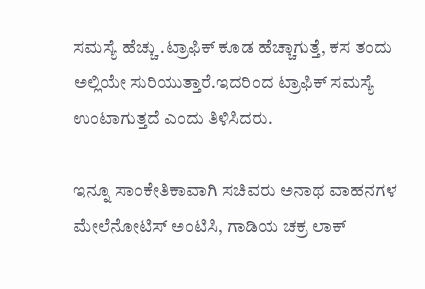ಸಮಸ್ಯೆ ಹೆಚ್ಚು .ಟ್ರಾಫಿಕ್‌ ಕೂಡ ಹೆಚ್ಚಾಗುತ್ತೆ, ಕಸ ತಂದು ಅಲ್ಲಿಯೇ ಸುರಿಯುತ್ತಾರೆ.ಇದರಿಂದ ಟ್ರಾಫಿಕ್‌ ಸಮಸ್ಯೆ ಉಂಟಾಗುತ್ತದೆ ಎಂದು ತಿಳಿಸಿದರು.

ಇನ್ನೂ ಸಾಂಕೇತಿಕಾವಾಗಿ ಸಚಿವರು ಅನಾಥ ವಾಹನಗಳ ಮೇಲೆನೋಟಿಸ್‌‍ ಅಂಟಿಸಿ, ಗಾಡಿಯ ಚಕ್ರ ಲಾಕ್‌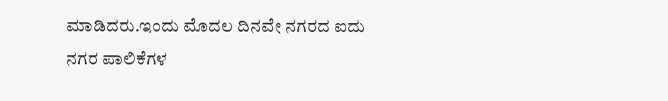ಮಾಡಿದರು.ಇಂದು ಮೊದಲ ದಿನವೇ ನಗರದ ಐದು ನಗರ ಪಾಲಿಕೆಗಳ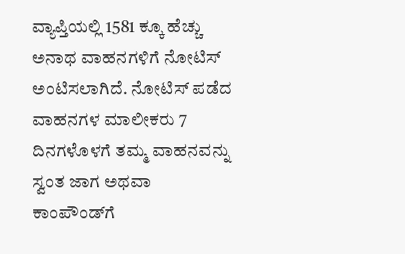ವ್ಯಾಪ್ತಿಯಲ್ಲಿ 1581 ಕ್ಕೂ ಹೆಚ್ಚು ಅನಾಥ ವಾಹನಗಳಿಗೆ ನೋಟಿಸ್‌‍ ಅಂಟಿಸಲಾಗಿದೆ. ನೋಟಿಸ್‌‍ ಪಡೆದ ವಾಹನಗಳ ಮಾಲೀಕರು 7 ದಿನಗಳೊಳಗೆ ತಮ್ಮ ವಾಹನವನ್ನು ಸ್ವಂತ ಜಾಗ ಅಥವಾ ಕಾಂಪೌಂಡ್‌ಗೆ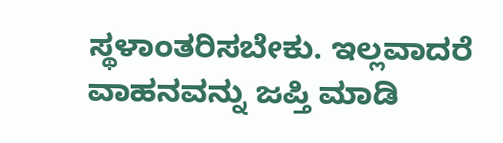ಸ್ಥಳಾಂತರಿಸಬೇಕು. ಇಲ್ಲವಾದರೆ ವಾಹನವನ್ನು ಜಪ್ತಿ ಮಾಡಿ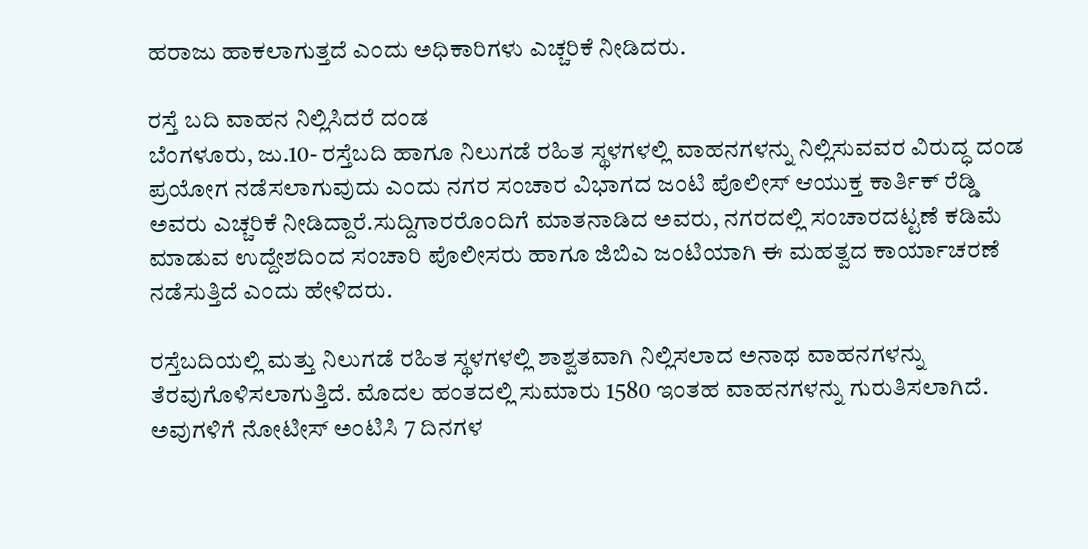ಹರಾಜು ಹಾಕಲಾಗುತ್ತದೆ ಎಂದು ಅಧಿಕಾರಿಗಳು ಎಚ್ಚರಿಕೆ ನೀಡಿದರು.

ರಸ್ತೆ ಬದಿ ವಾಹನ ನಿಲ್ಲಿಸಿದರೆ ದಂಡ
ಬೆಂಗಳೂರು, ಜು.10- ರಸ್ತೆಬದಿ ಹಾಗೂ ನಿಲುಗಡೆ ರಹಿತ ಸ್ಥಳಗಳಲ್ಲಿ ವಾಹನಗಳನ್ನು ನಿಲ್ಲಿಸುವವರ ವಿರುದ್ಧ ದಂಡ ಪ್ರಯೋಗ ನಡೆಸಲಾಗುವುದು ಎಂದು ನಗರ ಸಂಚಾರ ವಿಭಾಗದ ಜಂಟಿ ಪೊಲೀಸ್‌‍ ಆಯುಕ್ತ ಕಾರ್ತಿಕ್‌ ರೆಡ್ಡಿ ಅವರು ಎಚ್ಚರಿಕೆ ನೀಡಿದ್ದಾರೆ.ಸುದ್ದಿಗಾರರೊಂದಿಗೆ ಮಾತನಾಡಿದ ಅವರು, ನಗರದಲ್ಲಿ ಸಂಚಾರದಟ್ಟಣೆ ಕಡಿಮೆ ಮಾಡುವ ಉದ್ದೇಶದಿಂದ ಸಂಚಾರಿ ಪೊಲೀಸರು ಹಾಗೂ ಜಿಬಿಎ ಜಂಟಿಯಾಗಿ ಈ ಮಹತ್ವದ ಕಾರ್ಯಾಚರಣೆ ನಡೆಸುತ್ತಿದೆ ಎಂದು ಹೇಳಿದರು.

ರಸ್ತೆಬದಿಯಲ್ಲಿ ಮತ್ತು ನಿಲುಗಡೆ ರಹಿತ ಸ್ಥಳಗಳಲ್ಲಿ ಶಾಶ್ವತವಾಗಿ ನಿಲ್ಲಿಸಲಾದ ಅನಾಥ ವಾಹನಗಳನ್ನು ತೆರವುಗೊಳಿಸಲಾಗುತ್ತಿದೆ. ಮೊದಲ ಹಂತದಲ್ಲಿ ಸುಮಾರು 1580 ಇಂತಹ ವಾಹನಗಳನ್ನು ಗುರುತಿಸಲಾಗಿದೆ. ಅವುಗಳಿಗೆ ನೋಟೀಸ್‌‍ ಅಂಟಿಸಿ 7 ದಿನಗಳ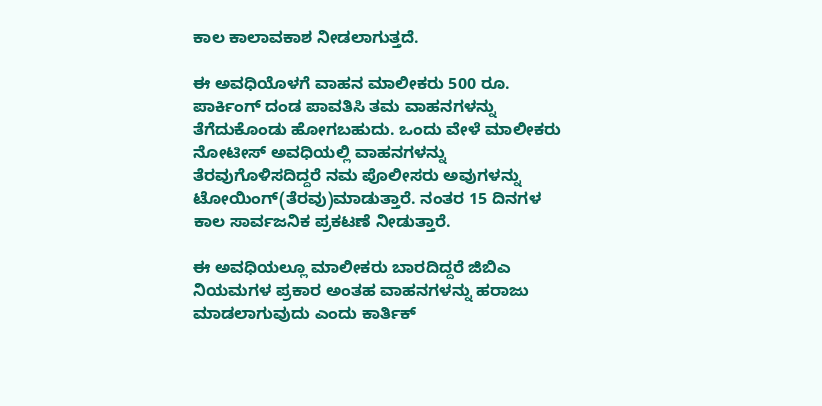ಕಾಲ ಕಾಲಾವಕಾಶ ನೀಡಲಾಗುತ್ತದೆ.

ಈ ಅವಧಿಯೊಳಗೆ ವಾಹನ ಮಾಲೀಕರು 500 ರೂ. ಪಾರ್ಕಿಂಗ್‌ ದಂಡ ಪಾವತಿಸಿ ತಮ ವಾಹನಗಳನ್ನು ತೆಗೆದುಕೊಂಡು ಹೋಗಬಹುದು. ಒಂದು ವೇಳೆ ಮಾಲೀಕರು ನೋಟೀಸ್‌‍ ಅವಧಿಯಲ್ಲಿ ವಾಹನಗಳನ್ನು ತೆರವುಗೊಳಿಸದಿದ್ದರೆ ನಮ ಪೊಲೀಸರು ಅವುಗಳನ್ನು ಟೋಯಿಂಗ್‌(ತೆರವು)ಮಾಡುತ್ತಾರೆ. ನಂತರ 15 ದಿನಗಳ ಕಾಲ ಸಾರ್ವಜನಿಕ ಪ್ರಕಟಣೆ ನೀಡುತ್ತಾರೆ.

ಈ ಅವಧಿಯಲ್ಲೂ ಮಾಲೀಕರು ಬಾರದಿದ್ದರೆ ಜಿಬಿಎ ನಿಯಮಗಳ ಪ್ರಕಾರ ಅಂತಹ ವಾಹನಗಳನ್ನು ಹರಾಜು ಮಾಡಲಾಗುವುದು ಎಂದು ಕಾರ್ತಿಕ್‌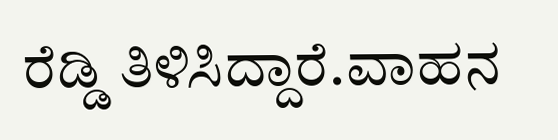ರೆಡ್ಡಿ ತಿಳಿಸಿದ್ದಾರೆ.ವಾಹನ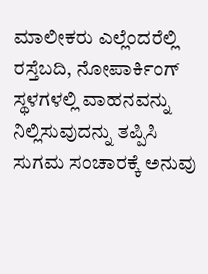ಮಾಲೀಕರು ಎಲ್ಲೆಂದರೆಲ್ಲಿ ರಸ್ತೆಬದಿ, ನೋಪಾರ್ಕಿಂಗ್‌ ಸ್ಥಳಗಳಲ್ಲಿ ವಾಹನವನ್ನು ನಿಲ್ಲಿಸುವುದನ್ನು ತಪ್ಪಿಸಿ ಸುಗಮ ಸಂಚಾರಕ್ಕೆ ಅನುವು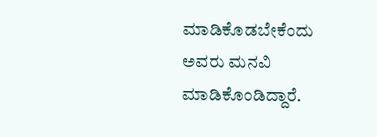ಮಾಡಿಕೊಡಬೇಕೆಂದು ಅವರು ಮನವಿ ಮಾಡಿಕೊಂಡಿದ್ದಾರೆ.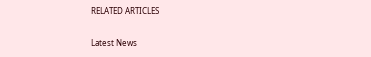RELATED ARTICLES

Latest News